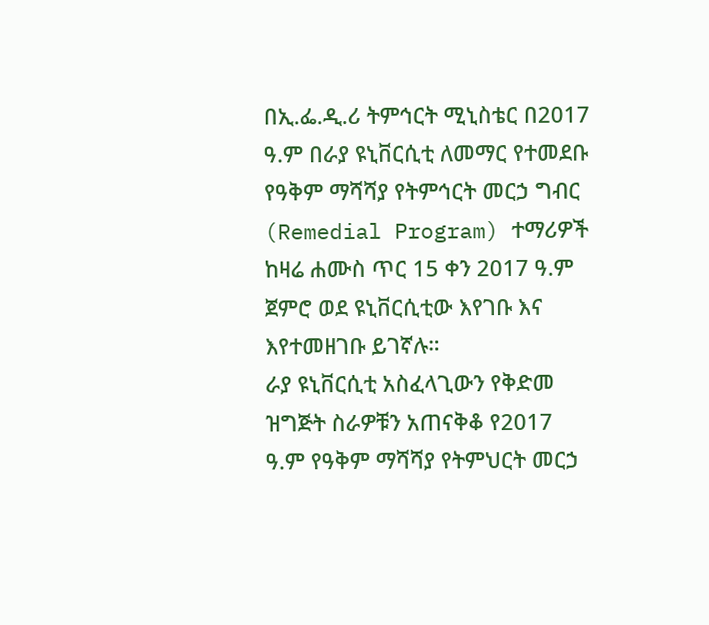በኢ.ፌ.ዲ.ሪ ትምኅርት ሚኒስቴር በ2017 ዓ.ም በራያ ዩኒቨርሲቲ ለመማር የተመደቡ የዓቅም ማሻሻያ የትምኅርት መርኃ ግብር (Remedial Program) ተማሪዎች ከዛሬ ሐሙስ ጥር 15 ቀን 2017 ዓ.ም ጀምሮ ወደ ዩኒቨርሲቲው እየገቡ እና እየተመዘገቡ ይገኛሉ።
ራያ ዩኒቨርሲቲ አስፈላጊውን የቅድመ ዝግጅት ስራዎቹን አጠናቅቆ የ2017 ዓ.ም የዓቅም ማሻሻያ የትምህርት መርኃ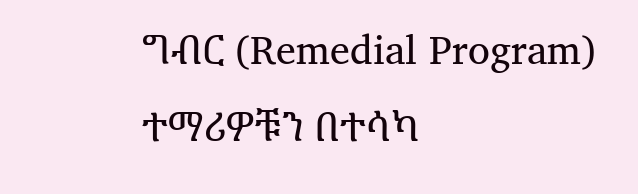ግብር (Remedial Program) ተማሪዎቹን በተሳካ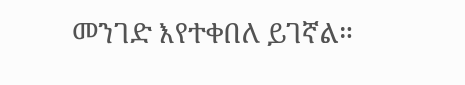መንገድ እየተቀበለ ይገኛል።